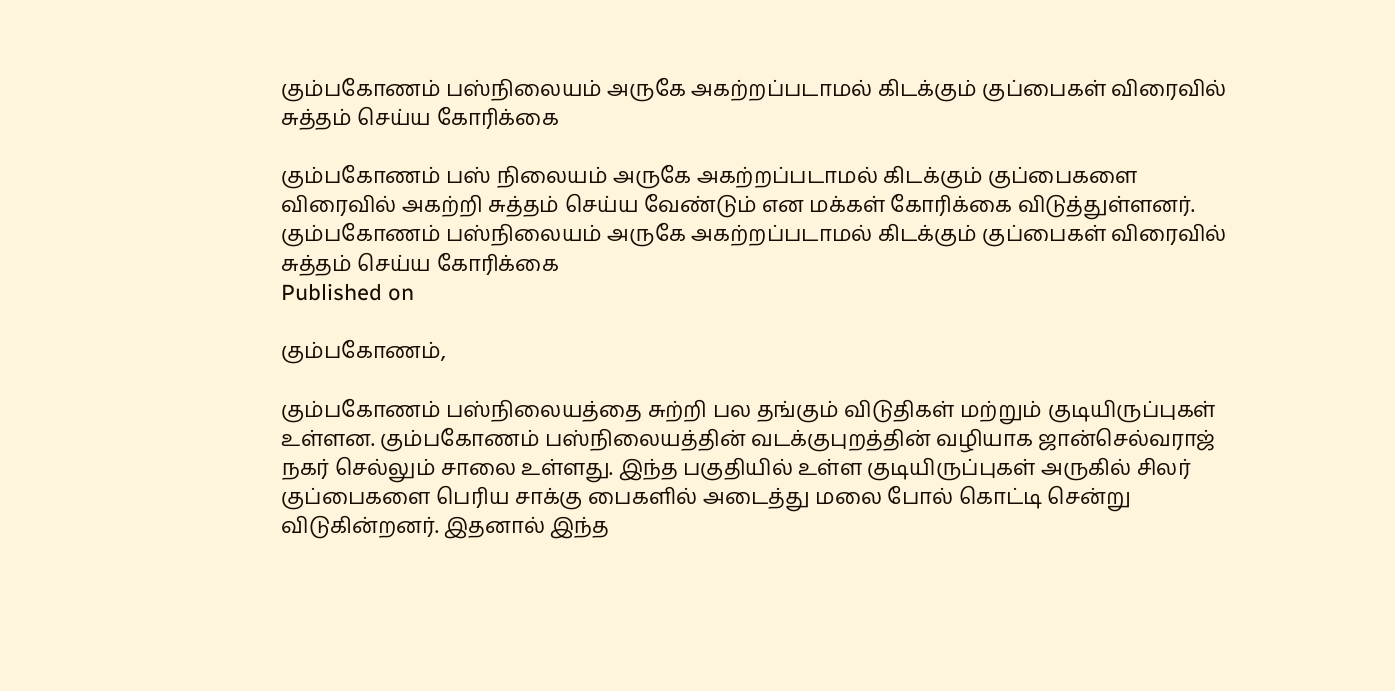கும்பகோணம் பஸ்நிலையம் அருகே அகற்றப்படாமல் கிடக்கும் குப்பைகள் விரைவில் சுத்தம் செய்ய கோரிக்கை

கும்பகோணம் பஸ் நிலையம் அருகே அகற்றப்படாமல் கிடக்கும் குப்பைகளை விரைவில் அகற்றி சுத்தம் செய்ய வேண்டும் என மக்கள் கோரிக்கை விடுத்துள்ளனர்.
கும்பகோணம் பஸ்நிலையம் அருகே அகற்றப்படாமல் கிடக்கும் குப்பைகள் விரைவில் சுத்தம் செய்ய கோரிக்கை
Published on

கும்பகோணம்,

கும்பகோணம் பஸ்நிலையத்தை சுற்றி பல தங்கும் விடுதிகள் மற்றும் குடியிருப்புகள் உள்ளன. கும்பகோணம் பஸ்நிலையத்தின் வடக்குபுறத்தின் வழியாக ஜான்செல்வராஜ் நகர் செல்லும் சாலை உள்ளது. இந்த பகுதியில் உள்ள குடியிருப்புகள் அருகில் சிலர் குப்பைகளை பெரிய சாக்கு பைகளில் அடைத்து மலை போல் கொட்டி சென்று விடுகின்றனர். இதனால் இந்த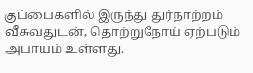குப்பைகளில் இருந்து துர்நாற்றம் வீசுவதுடன், தொற்றுநோய் ஏற்படும் அபாயம் உள்ளது.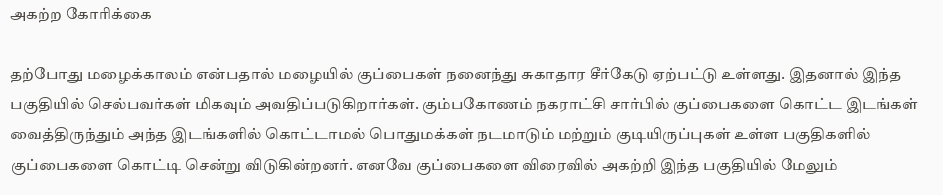அகற்ற கோரிக்கை

தற்போது மழைக்காலம் என்பதால் மழையில் குப்பைகள் நனைந்து சுகாதார சீர்கேடு ஏற்பட்டு உள்ளது. இதனால் இந்த பகுதியில் செல்பவர்கள் மிகவும் அவதிப்படுகிறார்கள். கும்பகோணம் நகராட்சி சார்பில் குப்பைகளை கொட்ட இடங்கள் வைத்திருந்தும் அந்த இடங்களில் கொட்டாமல் பொதுமக்கள் நடமாடும் மற்றும் குடியிருப்புகள் உள்ள பகுதிகளில் குப்பைகளை கொட்டி சென்று விடுகின்றனர். எனவே குப்பைகளை விரைவில் அகற்றி இந்த பகுதியில் மேலும்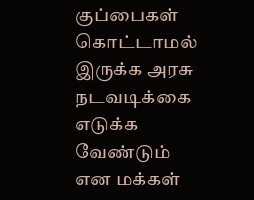குப்பைகள் கொட்டாமல் இருக்க அரசு நடவடிக்கை எடுக்க வேண்டும் என மக்கள்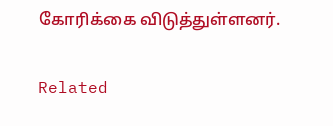கோரிக்கை விடுத்துள்ளனர்.

Related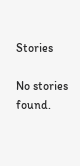Stories

No stories found.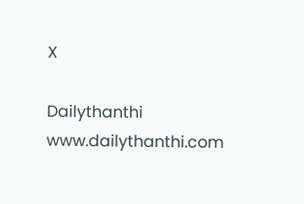X

Dailythanthi
www.dailythanthi.com